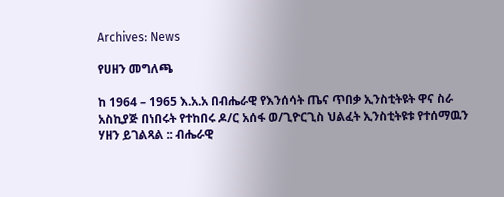Archives: News

የሀዘን መግለጫ

ከ 1964 – 1965 እ.አ.አ በብሔራዊ የእንሰሳት ጤና ጥበቃ ኢንስቲትዩት ዋና ስራ አስኪያጅ በነበሩት የተከበሩ ዶ/ር አሰፋ ወ/ጊዮርጊስ ህልፈት ኢንስቲትዩቱ የተሰማዉን ሃዘን ይገልጻል :: ብሔራዊ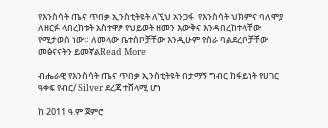የእንስሳት ጤና ጥበቃ ኢንስቲትዩት ለኚህ አንጋፋ  የእንስሳት ህክምና ባለሞያ ለዘርፉ ላበረከቱት አስተዋፆ የህይወት ዘመን እውቅና እንዳበረከተላቸው የሚታወስ ነው። ለመላው ቤተሰቦቻቸው እንዲሁም የስራ ባልደረቦቻቸው መፅናናትን ይመኛልRead More

ብሔራዊ የእንስሳት ጤና ጥበቃ ኢንስቲትዩት በታማኝ ግብር ከፋይነት የሀገር ዓቀፍ የብር/ Silver ደረጃ ተሸላሚ ሆነ

ከ 2011 ዓ.ም ጀምሮ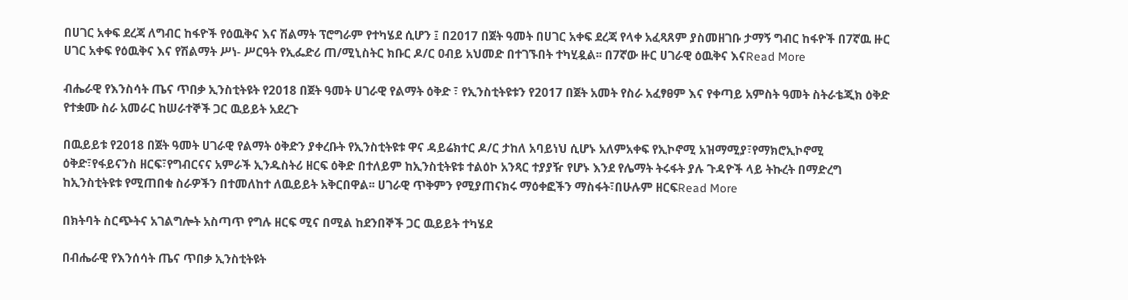በሀገር አቀፍ ደረጃ ለግብር ከፋዮች የዕዉቅና እና ሽልማት ፕሮግራም የተካሄደ ሲሆን ፤ በ2017 በጀት ዓመት በሀገር አቀፍ ደረጃ የላቀ አፈጻጸም ያስመዘገቡ ታማኝ ግብር ከፋዮች በ7ኛዉ ዙር ሀገር አቀፍ የዕዉቅና እና የሽልማት ሥነ- ሥርዓት የኢፌድሪ ጠ/ሚኒስትር ክቡር ዶ/ር ዐብይ አህመድ በተገኙበት ተካሂዷል፡፡ በ7ኛው ዙር ሀገራዊ ዕዉቅና እናRead More

ብሔራዊ የእንስሳት ጤና ጥበቃ ኢንስቲትዩት የ2018 በጀት ዓመት ሀገራዊ የልማት ዕቅድ ፣ የኢንስቲትዩቱን የ2017 በጀት አመት የስራ አፈፃፀም እና የቀጣይ አምስት ዓመት ስትራቴጂክ ዕቅድ የተቋሙ ስራ አመራር ከሠራተኞች ጋር ዉይይት አደረጉ

በዉይይቱ የ2018 በጀት ዓመት ሀገራዊ የልማት ዕቅድን ያቀረቡት የኢንስቲትዩቱ ዋና ዳይሬክተር ዶ/ር ታከለ አባይነህ ሲሆኑ አለምአቀፍ የኢኮኖሚ አዝማሚያ፣የማክሮኢኮኖሚ ዕቅድ፣የፋይናንስ ዘርፍ፣የግብርናና አምራች ኢንዱስትሪ ዘርፍ ዕቅድ በተለይም ከኢንስቲትዩቱ ተልዕኮ አንጻር ተያያዥ የሆኑ እንደ የሌማት ትሩፋት ያሉ ጉዳዮች ላይ ትኩረት በማድረግ ከኢንስቲትዩቱ የሚጠበቁ ስራዎችን በተመለከተ ለዉይይት አቅርበዋል፡፡ ሀገራዊ ጥቅምን የሚያጠናክሩ ማዕቀፎችን ማስፋት፣በሁሉም ዘርፍRead More

በክትባት ስርጭትና አገልግሎት አስጣጥ የግሉ ዘርፍ ሚና በሚል ከደንበኞች ጋር ዉይይት ተካሄደ

በብሔራዊ የእንሰሳት ጤና ጥበቃ ኢንስቲትዩት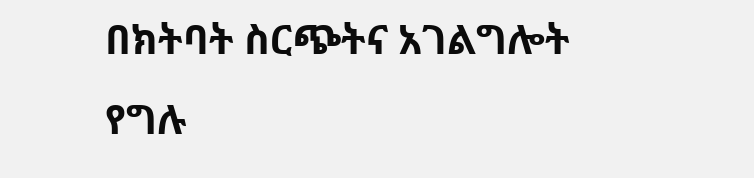በክትባት ስርጭትና አገልግሎት የግሉ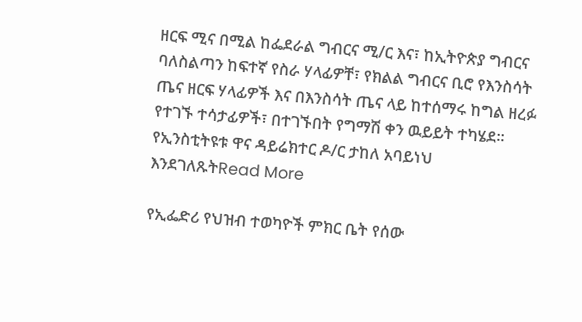ዘርፍ ሚና በሚል ከፌደራል ግብርና ሚ/ር እና፣ ከኢትዮጵያ ግብርና ባለስልጣን ከፍተኛ የስራ ሃላፊዎቸ፣ የክልል ግብርና ቢሮ የእንስሳት ጤና ዘርፍ ሃላፊዎች እና በእንስሳት ጤና ላይ ከተሰማሩ ከግል ዘረፉ የተገኙ ተሳታፊዎች፣ በተገኙበት የግማሽ ቀን ዉይይት ተካሄደ፡፡ የኢንስቲትዩቱ ዋና ዳይሬክተር ዶ/ር ታከለ አባይነህ እንደገለጹትRead More

የኢፌድሪ የህዝብ ተወካዮች ምክር ቤት የሰው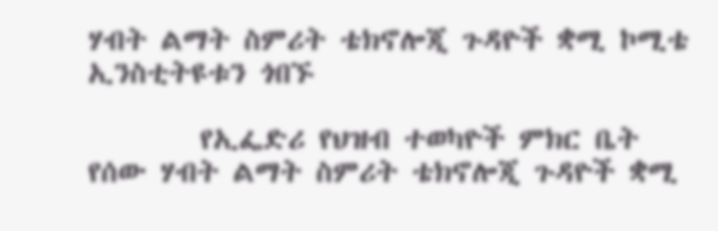ሃብት ልማት ስምሪት ቴክኖሎጂ ጉዳዮች ቋሚ ኮሚቴ ኢንስቲትዩቱን ጎበኙ

        የኢፌድሪ የህዝብ ተወካዮች ምክር ቤት የሰው ሃብት ልማት ስምሪት ቴክኖሎጂ ጉዳዮች ቋሚ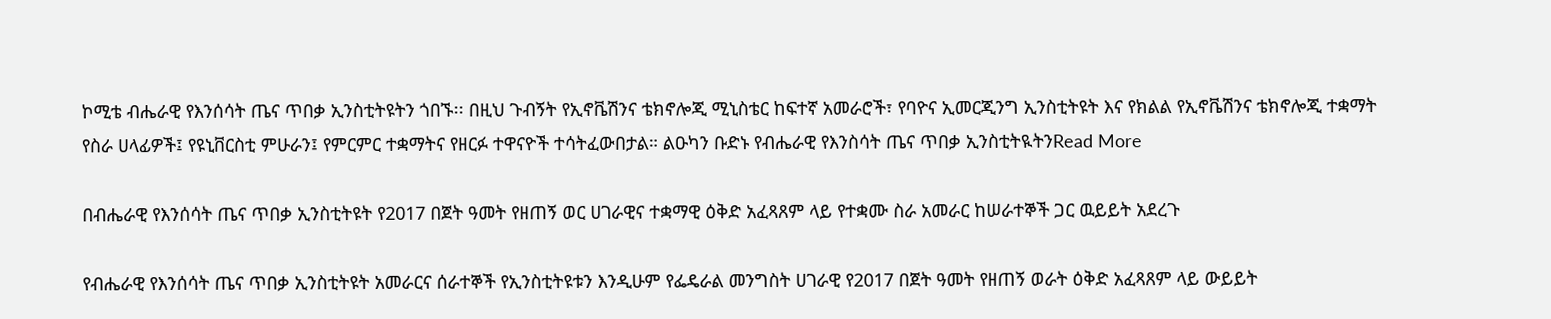ኮሚቴ ብሔራዊ የእንሰሳት ጤና ጥበቃ ኢንስቲትዩትን ጎበኙ፡፡ በዚህ ጉብኝት የኢኖቬሽንና ቴክኖሎጂ ሚኒስቴር ከፍተኛ አመራሮች፣ የባዮና ኢመርጂንግ ኢንስቲትዩት እና የክልል የኢኖቬሽንና ቴክኖሎጂ ተቋማት የስራ ሀላፊዎች፤ የዩኒቨርስቲ ምሁራን፤ የምርምር ተቋማትና የዘርፉ ተዋናዮች ተሳትፈውበታል። ልዑካን ቡድኑ የብሔራዊ የእንስሳት ጤና ጥበቃ ኢንስቲትዪትንRead More

በብሔራዊ የእንሰሳት ጤና ጥበቃ ኢንስቲትዩት የ2017 በጀት ዓመት የዘጠኝ ወር ሀገራዊና ተቋማዊ ዕቅድ አፈጻጸም ላይ የተቋሙ ስራ አመራር ከሠራተኞች ጋር ዉይይት አደረጉ

የብሔራዊ የእንሰሳት ጤና ጥበቃ ኢንስቲትዩት አመራርና ሰራተኞች የኢንስቲትዩቱን እንዲሁም የፌዴራል መንግስት ሀገራዊ የ2017 በጀት ዓመት የዘጠኝ ወራት ዕቅድ አፈጻጸም ላይ ውይይት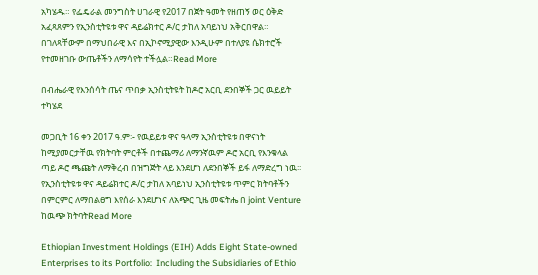አካሄዱ። የፌዴራል መንግስት ሀገራዊ የ2017 በጀት ዓመት የዘጠኝ ወር ዕቅድ አፈጻጸምን የኢንስቲትዩቱ ዋና ዳይሬክተር ዶ/ር ታከለ አባይነህ አቅርበዋል። በገለጻቸውም በማህበራዊ እና በኢኮኖሚያዊው እንዲሁም በተለያዩ ሴክተሮች የተመዘገቡ ውጤቶችን ለማሳየት ተችሏል።Read More

በብሔራዊ የእንሰሳት ጤና ጥበቃ ኢንስቲትዩት ከዶሮ አርቢ ደንበኞች ጋር ዉይይት ተካሄደ

መጋቢት 16 ቀን 2017 ዓ.ም፡- የዉይይቱ ዋና ዓላማ ኢንስቲትዩቱ በዋናነት ከሚያመርታቸዉ የክትባት ምርቶች በተጨማሪ ለማንኛዉም ዶሮ አርቢ የእንቁላል ጣይ ዶሮ ጫጩት ለማቅረብ በዝግጅት ላይ እንደሆነ ለደንበኞች ይፋ ለማድረግ ነዉ፡፡ የኢንስቲትዩቱ ዋና ዳይሬክተር ዶ/ር ታከለ አባይነህ ኢንስቲትዩቱ ጥምር ክትባቶችን በምርምር ለማበልፀግ እየሰራ እንደሆነና ለአጭር ጊዜ መፍትሔ በ joint Venture ከዉጭ ክትባትRead More

Ethiopian Investment Holdings (EIH) Adds Eight State-owned Enterprises to its Portfolio:  Including the Subsidiaries of Ethio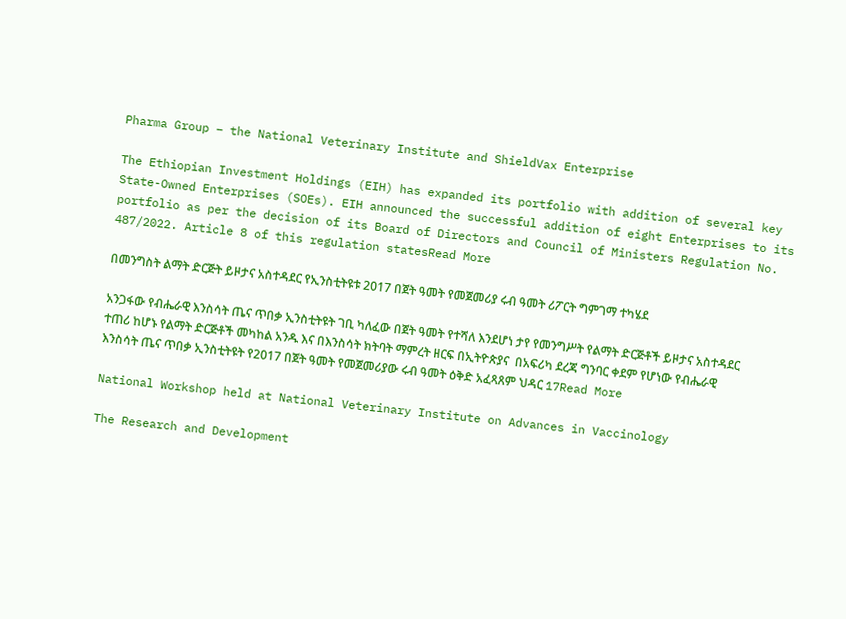Pharma Group – the National Veterinary Institute and ShieldVax Enterprise

The Ethiopian Investment Holdings (EIH) has expanded its portfolio with addition of several key State-Owned Enterprises (SOEs). EIH announced the successful addition of eight Enterprises to its portfolio as per the decision of its Board of Directors and Council of Ministers Regulation No. 487/2022. Article 8 of this regulation statesRead More

በመንግስት ልማት ድርጅት ይዞታና አስተዳደር የኢንስቲትዩቱ 2017 በጀት ዓመት የመጀመሪያ ሩብ ዓመት ሪፖርት ግምገማ ተካሄደ

አንጋፋው የብሔራዊ እንስሳት ጤና ጥበቃ ኢንስቲትዩት ገቢ ካለፈው በጀት ዓመት የተሻለ እንደሆነ ታየ የመንግሥት የልማት ድርጅቶች ይዞታና አስተዳደር ተጠሪ ከሆኑ የልማት ድርጅቶች መካከል አንዱ እና በእንስሳት ክትባት ማምረት ዘርፍ በኢትዮጵያና  በአፍሪካ ደረጃ ግንባር ቀደም የሆነው የብሔራዊ እንስሳት ጤና ጥበቃ ኢንስቲትዩት የ2017 በጀት ዓመት የመጀመሪያው ሩብ ዓመት ዕቅድ አፈጻጸም ህዳር 17Read More

National Workshop held at National Veterinary Institute on Advances in Vaccinology

The Research and Development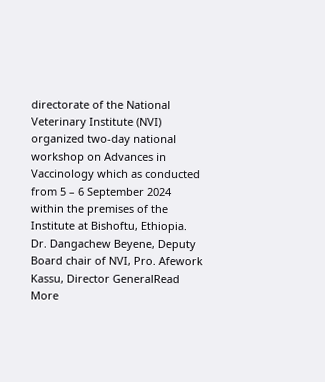directorate of the National Veterinary Institute (NVI) organized two-day national workshop on Advances in Vaccinology which as conducted from 5 – 6 September 2024 within the premises of the Institute at Bishoftu, Ethiopia. Dr. Dangachew Beyene, Deputy Board chair of NVI, Pro. Afework Kassu, Director GeneralRead More